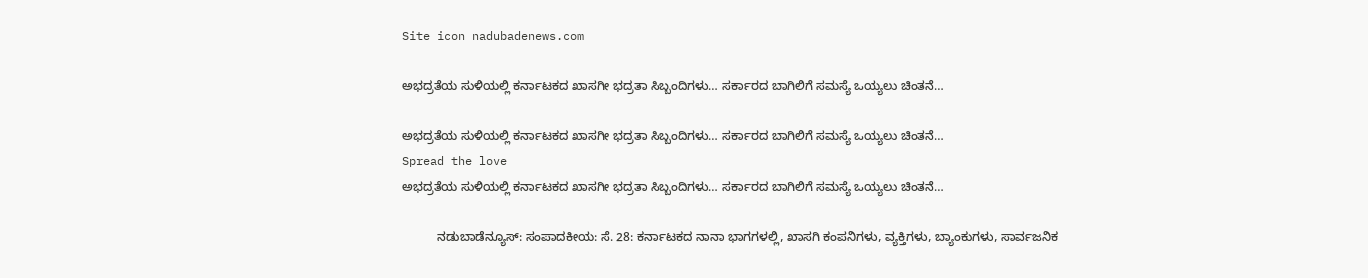Site icon nadubadenews.com

ಅಭದ್ರತೆಯ ಸುಳಿಯಲ್ಲಿ ಕರ್ನಾಟಕದ ಖಾಸಗೀ ಭದ್ರತಾ ಸಿಬ್ಬಂದಿಗಳು… ಸರ್ಕಾರದ ಬಾಗಿಲಿಗೆ ಸಮಸ್ಯೆ ಒಯ್ಯಲು ಚಿಂತನೆ…

ಅಭದ್ರತೆಯ ಸುಳಿಯಲ್ಲಿ ಕರ್ನಾಟಕದ ಖಾಸಗೀ ಭದ್ರತಾ ಸಿಬ್ಬಂದಿಗಳು… ಸರ್ಕಾರದ ಬಾಗಿಲಿಗೆ ಸಮಸ್ಯೆ ಒಯ್ಯಲು ಚಿಂತನೆ…
Spread the love
ಅಭದ್ರತೆಯ ಸುಳಿಯಲ್ಲಿ ಕರ್ನಾಟಕದ ಖಾಸಗೀ ಭದ್ರತಾ ಸಿಬ್ಬಂದಿಗಳು… ಸರ್ಕಾರದ ಬಾಗಿಲಿಗೆ ಸಮಸ್ಯೆ ಒಯ್ಯಲು ಚಿಂತನೆ…

          ನಡುಬಾಡೆನ್ಯೂಸ್: ಸಂಪಾದಕೀಯ: ಸೆ. 28: ಕರ್ನಾಟಕದ ನಾನಾ ಭಾಗಗಳಲ್ಲಿ, ಖಾಸಗಿ ಕಂಪನಿಗಳು, ವ್ಯಕ್ತಿಗಳು, ಬ್ಯಾಂಕುಗಳು, ಸಾರ್ವಜನಿಕ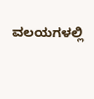ವಲಯಗಳಲ್ಲಿ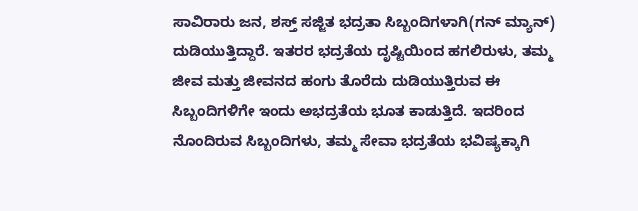ಸಾವಿರಾರು ಜನ, ಶಸ್ತ್ ಸಜ್ಜಿತ ಭದ್ರತಾ ಸಿಬ್ಬಂದಿಗಳಾಗಿ(ಗನ್ ಮ್ಯಾನ್) ದುಡಿಯುತ್ತಿದ್ದಾರೆ. ಇತರರ ಭದ್ರತೆಯ ದೃಷ್ಟಿಯಿಂದ ಹಗಲಿರುಳು, ತಮ್ಮ ಜೀವ ಮತ್ತು ಜೀವನದ ಹಂಗು ತೊರೆದು ದುಡಿಯುತ್ತಿರುವ ಈ ಸಿಬ್ಬಂದಿಗಳಿಗೇ ಇಂದು ಅಭದ್ರತೆಯ ಭೂತ ಕಾಡುತ್ತಿದೆ. ಇದರಿಂದ ನೊಂದಿರುವ ಸಿಬ್ಬಂದಿಗಳು, ತಮ್ಮ ಸೇವಾ ಭದ್ರತೆಯ ಭವಿಷ್ಯಕ್ಕಾಗಿ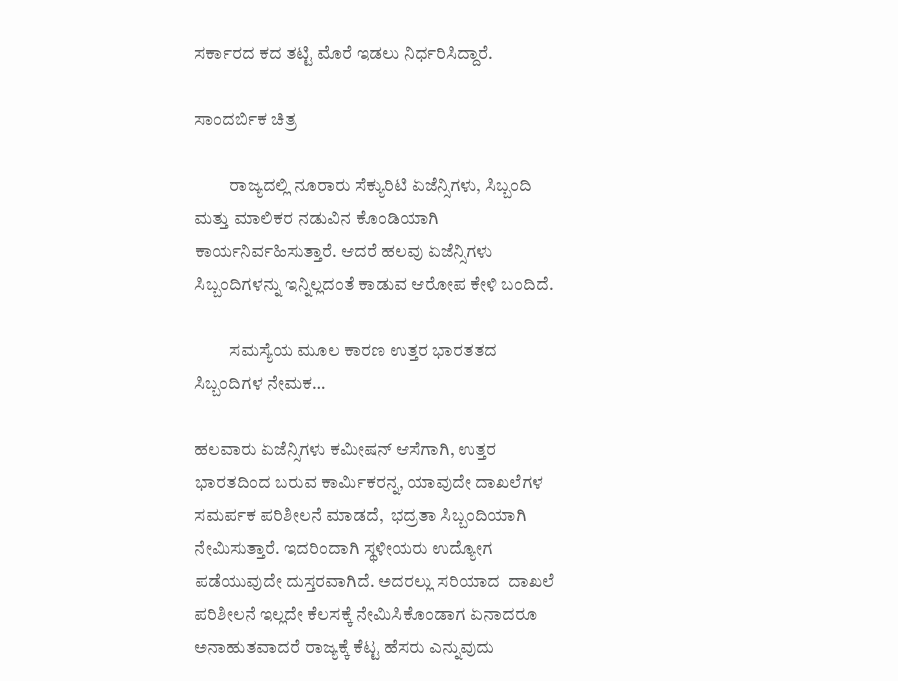ಸರ್ಕಾರದ ಕದ ತಟ್ಟಿ ಮೊರೆ ಇಡಲು ನಿರ್ಧರಿಸಿದ್ದಾರೆ.

ಸಾಂದರ್ಬಿಕ ಚಿತ್ರ

          ರಾಜ್ಯದಲ್ಲಿ ನೂರಾರು ಸೆಕ್ಯುರಿಟಿ ಏಜೆನ್ಸಿಗಳು, ಸಿಬ್ಬಂದಿ ಮತ್ತು ಮಾಲಿಕರ ನಡುವಿನ ಕೊಂಡಿಯಾಗಿ ಕಾರ್ಯನಿರ್ವಹಿಸುತ್ತಾರೆ. ಆದರೆ ಹಲವು ಏಜೆನ್ಸಿಗಳು ಸಿಬ್ಬಂದಿಗಳನ್ನು ಇನ್ನಿಲ್ಲದಂತೆ ಕಾಡುವ ಆರೋಪ ಕೇಳಿ ಬಂದಿದೆ.

          ಸಮಸ್ಯೆಯ ಮೂಲ ಕಾರಣ ಉತ್ತರ ಭಾರತತದ ಸಿಬ್ಬಂದಿಗಳ ನೇಮಕ…

ಹಲವಾರು ಏಜೆನ್ಸಿಗಳು ಕಮೀಷನ್ ಆಸೆಗಾಗಿ, ಉತ್ತರ ಭಾರತದಿಂದ ಬರುವ ಕಾರ್ಮಿಕರನ್ನ, ಯಾವುದೇ ದಾಖಲೆಗಳ ಸಮರ್ಪಕ ಪರಿಶೀಲನೆ ಮಾಡದೆ,  ಭದ್ರತಾ ಸಿಬ್ಬಂದಿಯಾಗಿ ನೇಮಿಸುತ್ತಾರೆ. ಇದರಿಂದಾಗಿ ಸ್ಥಳೀಯರು ಉದ್ಯೋಗ ಪಡೆಯುವುದೇ ದುಸ್ತರವಾಗಿದೆ. ಅದರಲ್ಲು ಸರಿಯಾದ  ದಾಖಲೆ ಪರಿಶೀಲನೆ ಇಲ್ಲದೇ ಕೆಲಸಕ್ಕೆ ನೇಮಿಸಿಕೊಂಡಾಗ ಏನಾದರೂ ಅನಾಹುತವಾದರೆ ರಾಜ್ಯಕ್ಕೆ ಕೆಟ್ಟ ಹೆಸರು ಎನ್ನುವುದು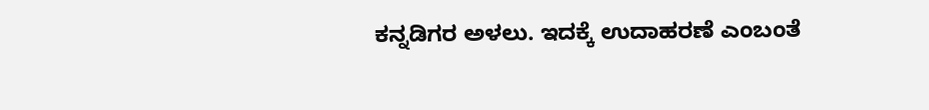ಕನ್ನಡಿಗರ ಅಳಲು. ಇದಕ್ಕೆ ಉದಾಹರಣೆ ಎಂಬಂತೆ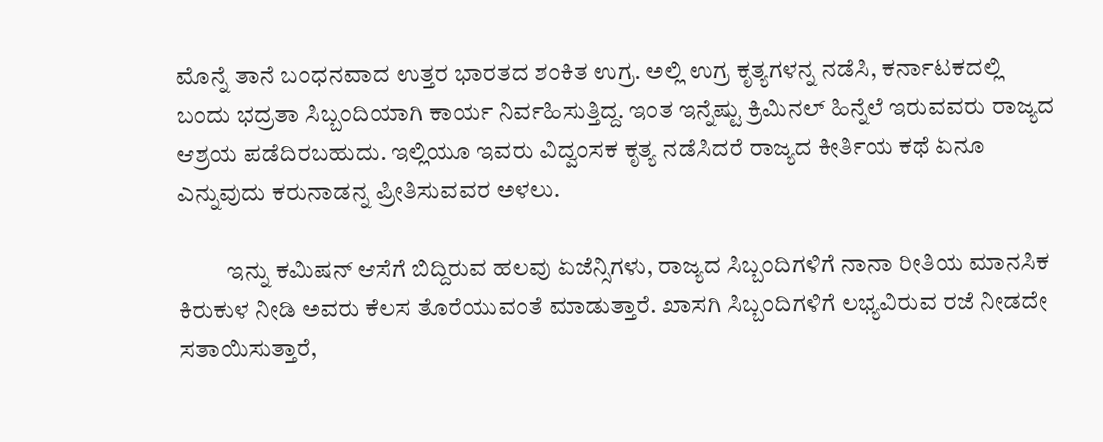ಮೊನ್ನೆ ತಾನೆ ಬಂಧನವಾದ ಉತ್ತರ ಭಾರತದ ಶಂಕಿತ ಉಗ್ರ. ಅಲ್ಲಿ ಉಗ್ರ ಕೃತ್ಯಗಳನ್ನ ನಡೆಸಿ, ಕರ್ನಾಟಕದಲ್ಲಿ ಬಂದು ಭದ್ರತಾ ಸಿಬ್ಬಂದಿಯಾಗಿ ಕಾರ್ಯ ನಿರ್ವಹಿಸುತ್ತಿದ್ದ. ಇಂತ ಇನ್ನೆಷ್ಟು ಕ್ರಿಮಿನಲ್ ಹಿನ್ನೆಲೆ ಇರುವವರು ರಾಜ್ಯದ ಆಶ್ರಯ ಪಡೆದಿರಬಹುದು. ಇಲ್ಲಿಯೂ ಇವರು ವಿದ್ವಂಸಕ ಕೃತ್ಯ ನಡೆಸಿದರೆ ರಾಜ್ಯದ ಕೀರ್ತಿಯ ಕಥೆ ಏನೂ ಎನ್ನುವುದು ಕರುನಾಡನ್ನ ಪ್ರೀತಿಸುವವರ ಅಳಲು.

          ಇನ್ನು ಕಮಿಷನ್ ಆಸೆಗೆ ಬಿದ್ದಿರುವ ಹಲವು ಏಜೆನ್ಸಿಗಳು, ರಾಜ್ಯದ ಸಿಬ್ಬಂದಿಗಳಿಗೆ ನಾನಾ ರೀತಿಯ ಮಾನಸಿಕ ಕಿರುಕುಳ ನೀಡಿ ಅವರು ಕೆಲಸ ತೊರೆಯುವಂತೆ ಮಾಡುತ್ತಾರೆ. ಖಾಸಗಿ ಸಿಬ್ಬಂದಿಗಳಿಗೆ ಲಭ್ಯವಿರುವ ರಜೆ ನೀಡದೇ ಸತಾಯಿಸುತ್ತಾರೆ,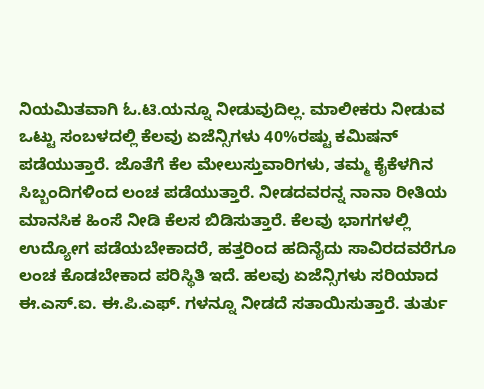ನಿಯಮಿತವಾಗಿ ಓ.ಟಿ.ಯನ್ನೂ ನೀಡುವುದಿಲ್ಲ. ಮಾಲೀಕರು ನೀಡುವ ಒಟ್ಟು ಸಂಬಳದಲ್ಲಿ ಕೆಲವು ಏಜೆನ್ಸಿಗಳು 40%ರಷ್ಟು ಕಮಿಷನ್ ಪಡೆಯುತ್ತಾರೆ. ಜೊತೆಗೆ ಕೆಲ ಮೇಲುಸ್ತುವಾರಿಗಳು, ತಮ್ಮ ಕೈಕೆಳಗಿನ ಸಿಬ್ಬಂದಿಗಳಿಂದ ಲಂಚ ಪಡೆಯುತ್ತಾರೆ. ನೀಡದವರನ್ನ ನಾನಾ ರೀತಿಯ ಮಾನಸಿಕ ಹಿಂಸೆ ನೀಡಿ ಕೆಲಸ ಬಿಡಿಸುತ್ತಾರೆ. ಕೆಲವು ಭಾಗಗಳಲ್ಲಿ ಉದ್ಯೋಗ ಪಡೆಯಬೇಕಾದರೆ, ಹತ್ತರಿಂದ ಹದಿನೈದು ಸಾವಿರದವರೆಗೂ ಲಂಚ ಕೊಡಬೇಕಾದ ಪರಿಸ್ಥಿತಿ ಇದೆ. ಹಲವು ಏಜೆನ್ಸಿಗಳು ಸರಿಯಾದ ಈ.ಎಸ್.ಐ. ಈ.ಪಿ.ಎಫ್. ಗಳನ್ನೂ ನೀಡದೆ ಸತಾಯಿಸುತ್ತಾರೆ. ತುರ್ತು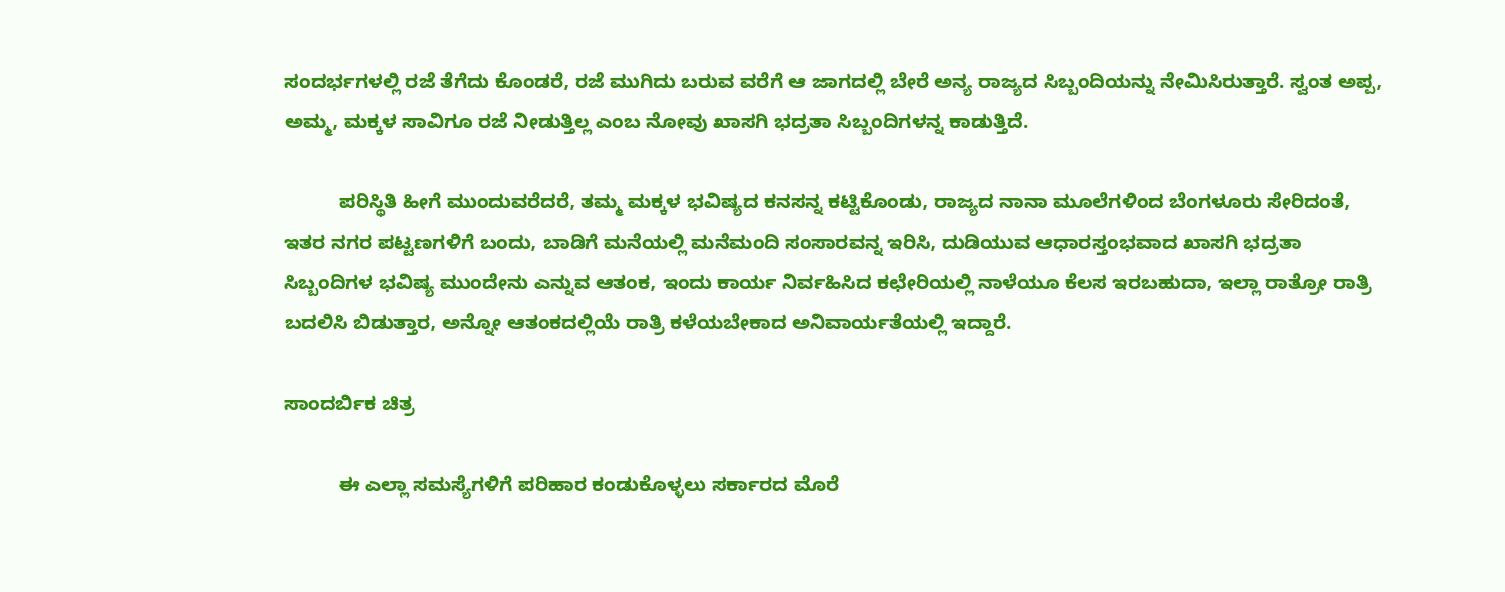ಸಂದರ್ಭಗಳಲ್ಲಿ ರಜೆ ತೆಗೆದು ಕೊಂಡರೆ, ರಜೆ ಮುಗಿದು ಬರುವ ವರೆಗೆ ಆ ಜಾಗದಲ್ಲಿ ಬೇರೆ ಅನ್ಯ ರಾಜ್ಯದ ಸಿಬ್ಬಂದಿಯನ್ನು ನೇಮಿಸಿರುತ್ತಾರೆ. ಸ್ವಂತ ಅಪ್ಪ, ಅಮ್ಮ, ಮಕ್ಕಳ ಸಾವಿಗೂ ರಜೆ ನೀಡುತ್ತಿಲ್ಲ ಎಂಬ ನೋವು ಖಾಸಗಿ ಭದ್ರತಾ ಸಿಬ್ಬಂದಿಗಳನ್ನ ಕಾಡುತ್ತಿದೆ.

          ಪರಿಸ್ಥಿತಿ ಹೀಗೆ ಮುಂದುವರೆದರೆ, ತಮ್ಮ ಮಕ್ಕಳ ಭವಿಷ್ಯದ ಕನಸನ್ನ ಕಟ್ಟಿಕೊಂಡು, ರಾಜ್ಯದ ನಾನಾ ಮೂಲೆಗಳಿಂದ ಬೆಂಗಳೂರು ಸೇರಿದಂತೆ, ಇತರ ನಗರ ಪಟ್ಟಣಗಳಿಗೆ ಬಂದು, ಬಾಡಿಗೆ ಮನೆಯಲ್ಲಿ ಮನೆಮಂದಿ ಸಂಸಾರವನ್ನ ಇರಿಸಿ, ದುಡಿಯುವ ಆಧಾರಸ್ತಂಭವಾದ ಖಾಸಗಿ ಭದ್ರತಾ ಸಿಬ್ಬಂದಿಗಳ ಭವಿಷ್ಯ ಮುಂದೇನು ಎನ್ನುವ ಆತಂಕ, ಇಂದು ಕಾರ್ಯ ನಿರ್ವಹಿಸಿದ ಕಛೇರಿಯಲ್ಲಿ ನಾಳೆಯೂ ಕೆಲಸ ಇರಬಹುದಾ, ಇಲ್ಲಾ ರಾತ್ರೋ ರಾತ್ರಿ ಬದಲಿಸಿ ಬಿಡುತ್ತಾರ, ಅನ್ನೋ ಆತಂಕದಲ್ಲಿಯೆ ರಾತ್ರಿ ಕಳೆಯಬೇಕಾದ ಅನಿವಾರ್ಯತೆಯಲ್ಲಿ ಇದ್ದಾರೆ.

ಸಾಂದರ್ಬಿಕ ಚಿತ್ರ

          ಈ ಎಲ್ಲಾ ಸಮಸ್ಯೆಗಳಿಗೆ ಪರಿಹಾರ ಕಂಡುಕೊಳ್ಳಲು ಸರ್ಕಾರದ ಮೊರೆ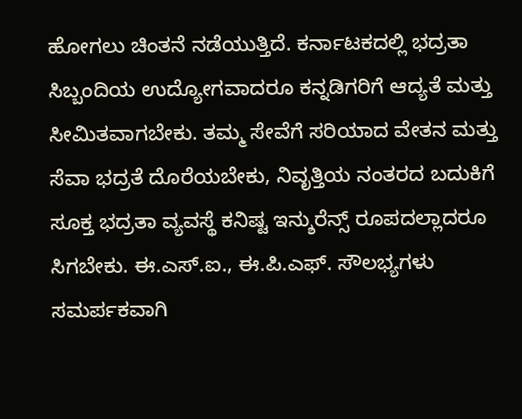ಹೋಗಲು ಚಿಂತನೆ ನಡೆಯುತ್ತಿದೆ. ಕರ್ನಾಟಕದಲ್ಲಿ ಭದ್ರತಾ ಸಿಬ್ಬಂದಿಯ ಉದ್ಯೋಗವಾದರೂ ಕನ್ನಡಿಗರಿಗೆ ಆದ್ಯತೆ ಮತ್ತು ಸೀಮಿತವಾಗಬೇಕು. ತಮ್ಮ ಸೇವೆಗೆ ಸರಿಯಾದ ವೇತನ ಮತ್ತು ಸೆವಾ ಭದ್ರತೆ ದೊರೆಯಬೇಕು, ನಿವೃತ್ತಿಯ ನಂತರದ ಬದುಕಿಗೆ ಸೂಕ್ತ ಭದ್ರತಾ ವ್ಯವಸ್ಥೆ ಕನಿಷ್ಟ ಇನ್ಶುರೆನ್ಸ್ ರೂಪದಲ್ಲಾದರೂ ಸಿಗಬೇಕು. ಈ.ಎಸ್.ಐ., ಈ.ಪಿ.ಎಫ್. ಸೌಲಭ್ಯಗಳು ಸಮರ್ಪಕವಾಗಿ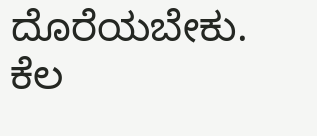ದೊರೆಯಬೇಕು. ಕೆಲ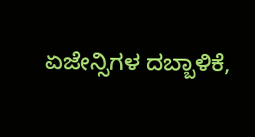ಏಜೇನ್ಸಿಗಳ ದಬ್ಬಾಳಿಕೆ,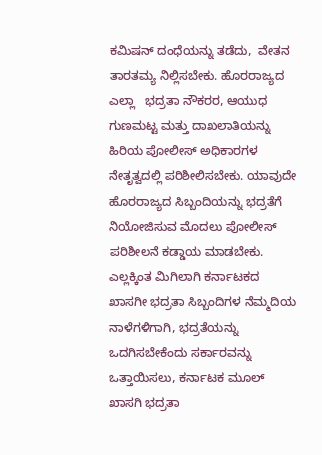ಕಮಿಷನ್ ದಂಧೆಯನ್ನು ತಡೆದು,  ವೇತನ ತಾರತಮ್ಯ ನಿಲ್ಲಿಸಬೇಕು. ಹೊರರಾಜ್ಯದ ಎಲ್ಲಾ   ಭದ್ರತಾ ನೌಕರರ, ಆಯುಧ ಗುಣಮಟ್ಟ ಮತ್ತು ದಾಖಲಾತಿಯನ್ನು ಹಿರಿಯ ಪೋಲೀಸ್ ಅಧಿಕಾರಗಳ ನೇತೃತ್ವದಲ್ಲಿ ಪರಿಶೀಲಿಸಬೇಕು. ಯಾವುದೇ ಹೊರರಾಜ್ಯದ ಸಿಬ್ಬಂದಿಯನ್ನು ಭದ್ರತೆಗೆ ನಿಯೋಜಿಸುವ ಮೊದಲು ಪೋಲೀಸ್ ಪರಿಶೀಲನೆ ಕಡ್ಡಾಯ ಮಾಡಬೇಕು. ಎಲ್ಲಕ್ಕಿಂತ ಮಿಗಿಲಾಗಿ ಕರ್ನಾಟಕದ ಖಾಸಗೀ ಭದ್ರತಾ ಸಿಬ್ಬಂದಿಗಳ ನೆಮ್ಮದಿಯ ನಾಳೆಗಳಿಗಾಗಿ, ಭದ್ರತೆಯನ್ನು ಒದಗಿಸಬೇಕೆಂದು ಸರ್ಕಾರವನ್ನು ಒತ್ತಾಯಿಸಲು, ಕರ್ನಾಟಕ ಮೂಲ್‌ ಖಾಸಗಿ ಭದ್ರತಾ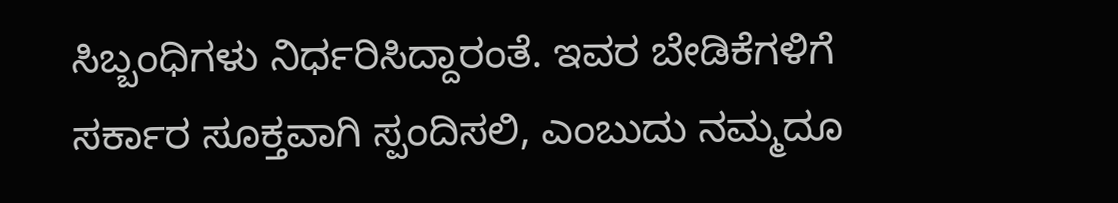ಸಿಬ್ಬಂಧಿಗಳು ನಿರ್ಧರಿಸಿದ್ದಾರಂತೆ. ಇವರ ಬೇಡಿಕೆಗಳಿಗೆ ಸರ್ಕಾರ ಸೂಕ್ತವಾಗಿ ಸ್ಪಂದಿಸಲಿ, ಎಂಬುದು ನಮ್ಮದೂ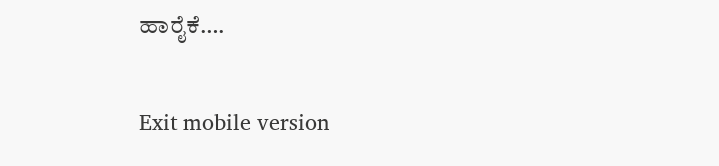ಹಾರೈಕೆ….

Exit mobile version